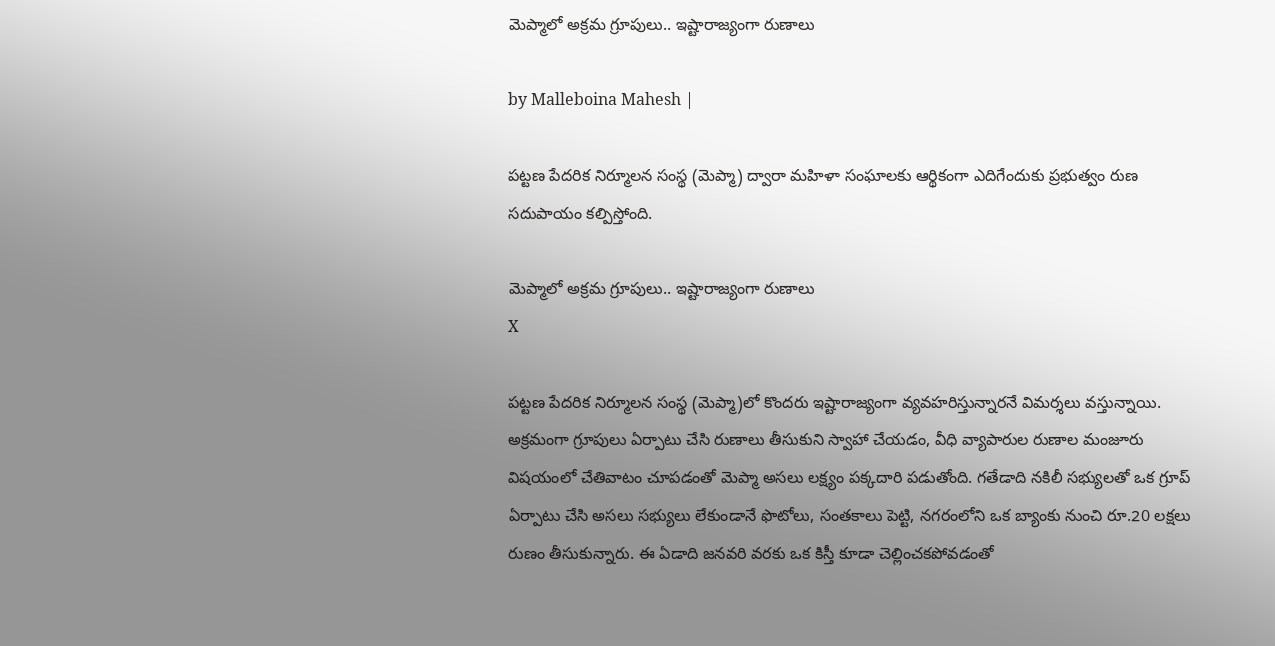మెప్మాలో అక్రమ గ్రూపులు.. ఇష్టారాజ్యంగా రుణాలు

by Malleboina Mahesh |

పట్టణ పేదరిక నిర్మూలన సంస్థ (మెప్మా) ద్వారా మహిళా సంఘాలకు ఆర్థికంగా ఎదిగేందుకు ప్రభుత్వం రుణ సదుపాయం కల్పిస్తోంది.

మెప్మాలో అక్రమ గ్రూపులు.. ఇష్టారాజ్యంగా రుణాలు
X

పట్టణ పేదరిక నిర్మూలన సంస్థ (మెప్మా)లో కొందరు ఇష్టారాజ్యంగా వ్యవహరిస్తున్నారనే విమర్శలు వస్తున్నాయి. అక్రమంగా గ్రూపులు ఏర్పాటు చేసి రుణాలు తీసుకుని స్వాహా చేయడం, వీధి వ్యాపారుల రుణాల మంజూరు విషయంలో చేతివాటం చూపడంతో మెప్మా అసలు లక్ష్యం పక్కదారి పడుతోంది. గతేడాది నకిలీ సభ్యులతో ఒక గ్రూప్ ఏర్పాటు చేసి అసలు సభ్యులు లేకుండానే ఫొటోలు, సంతకాలు పెట్టి, నగరంలోని ఒక బ్యాంకు నుంచి రూ.20 లక్షలు రుణం తీసుకున్నారు. ఈ ఏడాది జనవరి వరకు ఒక కిస్తీ కూడా చెల్లించకపోవడంతో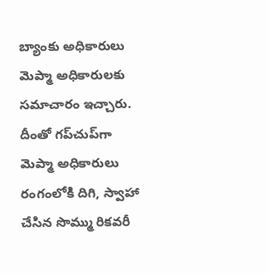బ్యాంకు అధికారులు మెప్మా అధికారులకు సమాచారం ఇచ్చారు. దీంతో గప్‌చుప్‌గా మెప్మా అధికారులు రంగంలోకి దిగి, స్వాహా చేసిన సొమ్ము రికవరీ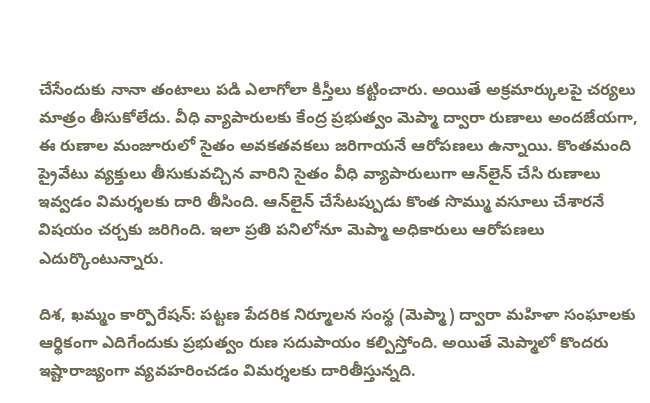చేసేందుకు నానా తంటాలు పడి ఎలాగోలా కిస్తీలు కట్టించారు. అయితే అక్రమార్కులపై చర్యలు మాత్రం తీసుకోలేదు. వీధి వ్యాపారులకు కేంద్ర ప్రభుత్వం మెప్మా ద్వారా రుణాలు అందజేయగా, ఈ రుణాల మంజూరులో సైతం అవకతవకలు జరిగాయనే ఆరోపణలు ఉన్నాయి. కొంతమంది ప్రైవేటు వ్యక్తులు తీసుకువచ్చిన వారిని సైతం వీధి వ్యాపారులుగా ఆన్‌లైన్ చేసి రుణాలు ఇవ్వడం విమర్శలకు దారి తీసింది. ఆన్‌లైన్ చేసేటప్పుడు కొంత సొమ్ము వసూలు చేశారనే విషయం చర్చకు జరిగింది. ఇలా ప్రతి పనిలోనూ మెప్మా అధికారులు ఆరోపణలు ఎదుర్కొంటున్నారు.

దిశ, ఖమ్మం కార్పొరేషన్: పట్టణ పేదరిక నిర్మూలన సంస్థ (మెప్మా) ద్వారా మహిళా సంఘాలకు ఆర్థికంగా ఎదిగేందుకు ప్రభుత్వం రుణ సదుపాయం కల్పిస్తోంది. అయితే మెప్మాలో కొందరు ఇష్టారాజ్యంగా వ్యవహరించడం విమర్శలకు దారితీస్తున్నది.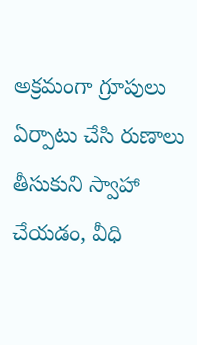అక్రమంగా గ్రూపులు ఏర్పాటు చేసి రుణాలు తీసుకుని స్వాహా చేయడం, వీధి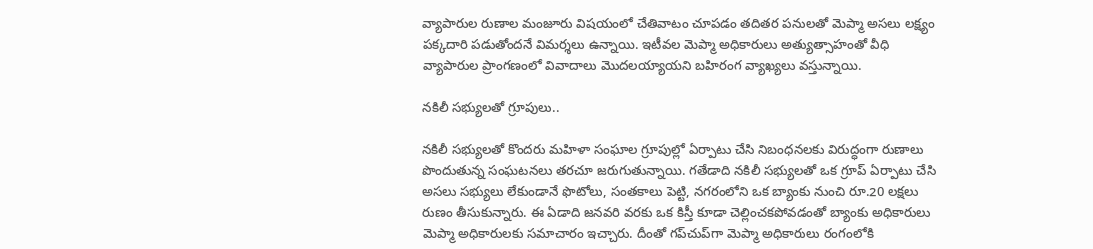వ్యాపారుల రుణాల మంజూరు విషయంలో చేతివాటం చూపడం తదితర పనులతో మెప్మా అసలు లక్ష్యం పక్కదారి పడుతోందనే విమర్శలు ఉన్నాయి. ఇటీవల మెప్మా అధికారులు అత్యుత్సాహంతో వీధి వ్యాపారుల ప్రాంగణంలో వివాదాలు మొదలయ్యాయని బహిరంగ వ్యాఖ్యలు వస్తున్నాయి.

నకిలీ సభ్యులతో గ్రూపులు..

నకిలీ సభ్యులతో కొందరు మహిళా సంఘాల గ్రూపుల్లో ఏర్పాటు చేసి నిబంధనలకు విరుద్ధంగా రుణాలు పొందుతున్న సంఘటనలు తరచూ జరుగుతున్నాయి. గతేడాది నకిలీ సభ్యులతో ఒక గ్రూప్ ఏర్పాటు చేసి అసలు సభ్యులు లేకుండానే ఫొటోలు, సంతకాలు పెట్టి, నగరంలోని ఒక బ్యాంకు నుంచి రూ.20 లక్షలు రుణం తీసుకున్నారు. ఈ ఏడాది జనవరి వరకు ఒక కిస్తీ కూడా చెల్లించకపోవడంతో బ్యాంకు అధికారులు మెప్మా అధికారులకు సమాచారం ఇచ్చారు. దీంతో గప్‌చుప్‌గా మెప్మా అధికారులు రంగంలోకి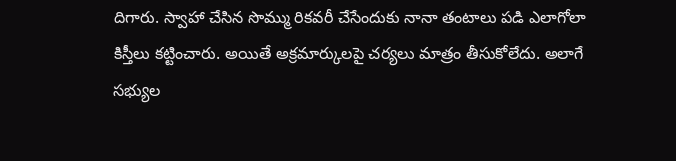దిగారు. స్వాహా చేసిన సొమ్ము రికవరీ చేసేందుకు నానా తంటాలు పడి ఎలాగోలా కిస్తీలు కట్టించారు. అయితే అక్రమార్కులపై చర్యలు మాత్రం తీసుకోలేదు. అలాగే సభ్యుల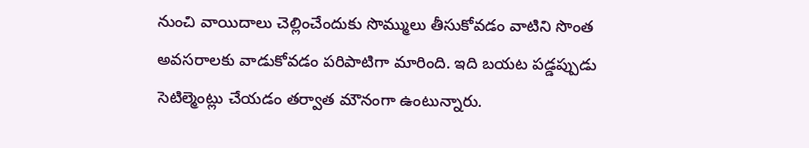నుంచి వాయిదాలు చెల్లించేందుకు సొమ్ములు తీసుకోవడం వాటిని సొంత అవసరాలకు వాడుకోవడం పరిపాటిగా మారింది. ఇది బయట పడ్డప్పుడు సెటిల్మెంట్లు చేయడం తర్వాత మౌనంగా ఉంటున్నారు.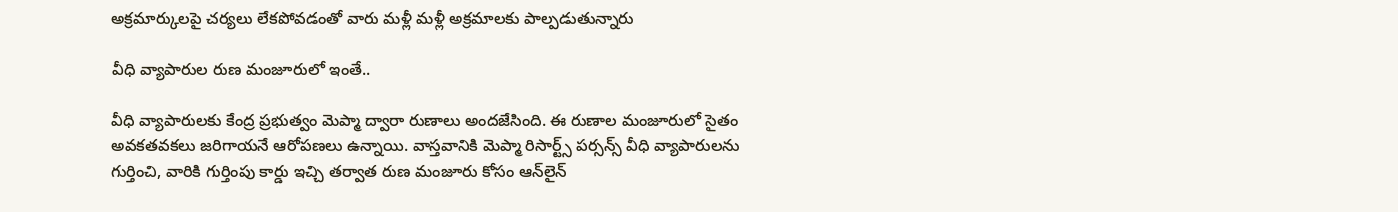అక్రమార్కులపై చర్యలు లేకపోవడంతో వారు మళ్లీ మళ్లీ అక్రమాలకు పాల్పడుతున్నారు

వీధి వ్యాపారుల రుణ మంజూరులో ఇంతే..

వీధి వ్యాపారులకు కేంద్ర ప్రభుత్వం మెప్మా ద్వారా రుణాలు అందజేసింది. ఈ రుణాల మంజూరులో సైతం అవకతవకలు జరిగాయనే ఆరోపణలు ఉన్నాయి. వాస్తవానికి మెప్మా రిసార్ట్స్ పర్సన్స్ వీధి వ్యాపారులను గుర్తించి, వారికి గుర్తింపు కార్డు ఇచ్చి తర్వాత రుణ మంజూరు కోసం ఆన్‌లైన్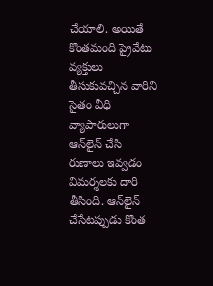చేయాలి. అయితే కొంతమంది ప్రైవేటు వ్యక్తులు తీసుకువచ్చిన వారిని సైతం వీధి వ్యాపారులుగా ఆన్‌లైన్ చేసి రుణాలు ఇవ్వడం విమర్శలకు దారి తీసింది. ఆన్‌లైన్ చేసేటప్పుడు కొంత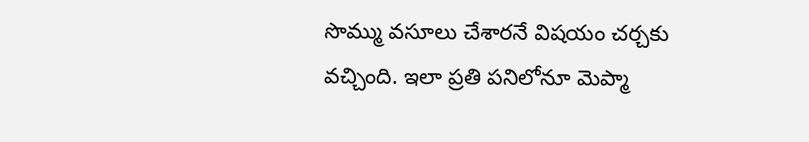సొమ్ము వసూలు చేశారనే విషయం చర్చకు వచ్చింది. ఇలా ప్రతి పనిలోనూ మెప్మా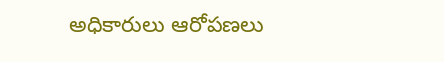అధికారులు ఆరోపణలు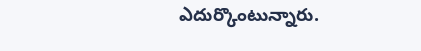ఎదుర్కొంటున్నారు.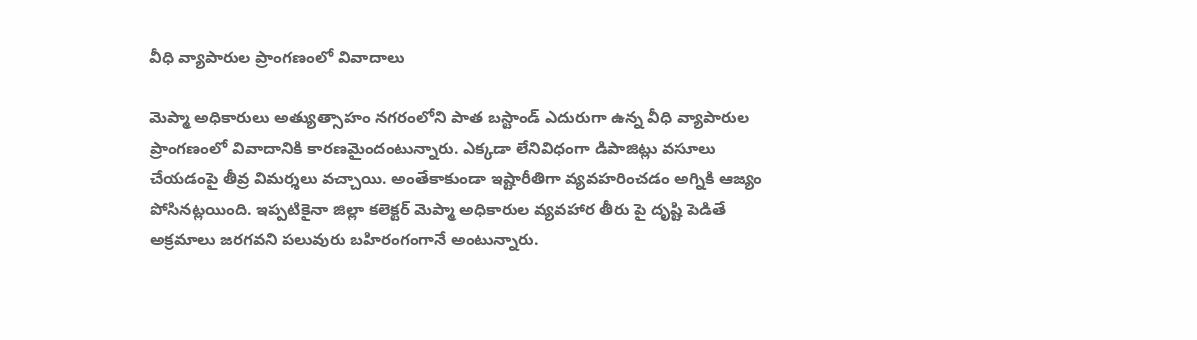వీధి వ్యాపారుల ప్రాంగణంలో వివాదాలు

మెప్మా అధికారులు అత్యుత్సాహం నగరంలోని పాత బస్టాండ్ ఎదురుగా ఉన్న వీధి వ్యాపారుల ప్రాంగణంలో వివాదానికి కారణమైందంటున్నారు. ఎక్కడా లేనివిధంగా డిపాజిట్లు వసూలు చేయడంపై తీవ్ర విమర్శలు వచ్చాయి. అంతేకాకుండా ఇష్టారీతిగా వ్యవహరించడం అగ్నికి ఆజ్యం పోసినట్లయింది. ఇప్పటికైనా జిల్లా కలెక్టర్ మెప్మా అధికారుల వ్యవహార తీరు పై దృష్టి పెడితే అక్రమాలు జరగవని పలువురు బహిరంగంగానే అంటున్నారు.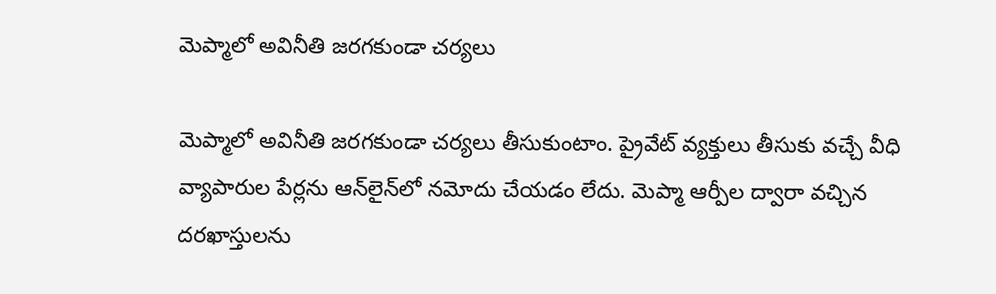మెప్మాలో అవినీతి జరగకుండా చర్యలు

మెప్మాలో అవినీతి జరగకుండా చర్యలు తీసుకుంటాం. ప్రైవేట్ వ్యక్తులు తీసుకు వచ్చే వీధి వ్యాపారుల పేర్లను ఆన్‌లైన్‌లో నమోదు చేయడం లేదు. మెప్మా ఆర్పీల ద్వారా వచ్చిన దరఖాస్తులను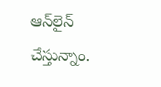ఆన్‌లైన్ చేస్తున్నాం.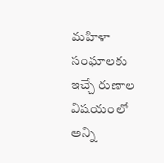మహిళా సంఘాలకు ఇచ్చే రుణాల విషయంలో అన్ని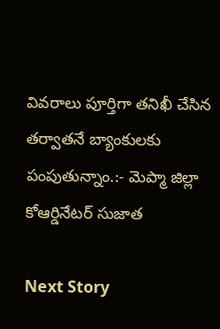వివరాలు పూర్తిగా తనిఖీ చేసిన తర్వాతనే బ్యాంకులకు పంపుతున్నాం.:- మెప్మా జిల్లా కోఆర్డినేటర్ సుజాత

Next Story